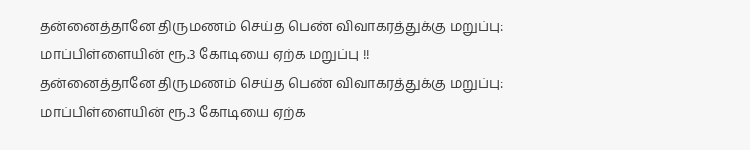தன்னைத்தானே திருமணம் செய்த பெண் விவாகரத்துக்கு மறுப்பு: மாப்பிள்ளையின் ரூ.3 கோடியை ஏற்க மறுப்பு !!
தன்னைத்தானே திருமணம் செய்த பெண் விவாகரத்துக்கு மறுப்பு: மாப்பிள்ளையின் ரூ.3 கோடியை ஏற்க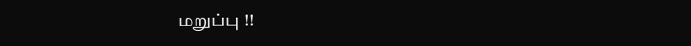மறுப்பு !!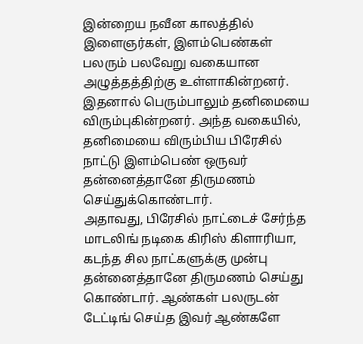இன்றைய நவீன காலத்தில் இளைஞர்கள், இளம்பெண்கள் பலரும் பலவேறு வகையான அழுத்தத்திற்கு உள்ளாகின்றனர். இதனால் பெரும்பாலும் தனிமையை விரும்புகின்றனர். அந்த வகையில், தனிமையை விரும்பிய பிரேசில் நாட்டு இளம்பெண் ஒருவர் தன்னைத்தானே திருமணம் செய்துக்கொண்டார்.
அதாவது, பிரேசில் நாட்டைச் சேர்ந்த மாடலிங் நடிகை கிரிஸ் கிளாரியா, கடந்த சில நாட்களுக்கு முன்பு தன்னைத்தானே திருமணம் செய்து கொண்டார். ஆண்கள் பலருடன் டேட்டிங் செய்த இவர் ஆண்களே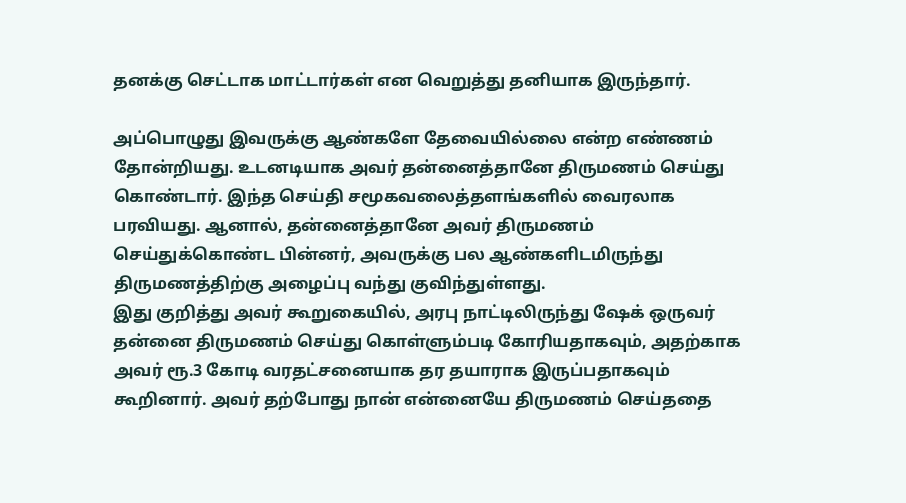தனக்கு செட்டாக மாட்டார்கள் என வெறுத்து தனியாக இருந்தார்.

அப்பொழுது இவருக்கு ஆண்களே தேவையில்லை என்ற எண்ணம் தோன்றியது. உடனடியாக அவர் தன்னைத்தானே திருமணம் செய்து கொண்டார். இந்த செய்தி சமூகவலைத்தளங்களில் வைரலாக பரவியது. ஆனால், தன்னைத்தானே அவர் திருமணம் செய்துக்கொண்ட பின்னர், அவருக்கு பல ஆண்களிடமிருந்து திருமணத்திற்கு அழைப்பு வந்து குவிந்துள்ளது.
இது குறித்து அவர் கூறுகையில், அரபு நாட்டிலிருந்து ஷேக் ஒருவர் தன்னை திருமணம் செய்து கொள்ளும்படி கோரியதாகவும், அதற்காக அவர் ரூ.3 கோடி வரதட்சனையாக தர தயாராக இருப்பதாகவும் கூறினார். அவர் தற்போது நான் என்னையே திருமணம் செய்ததை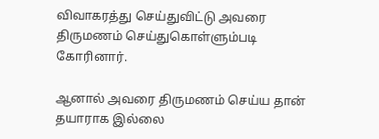விவாகரத்து செய்துவிட்டு அவரை திருமணம் செய்துகொள்ளும்படி கோரினார்.

ஆனால் அவரை திருமணம் செய்ய தான் தயாராக இல்லை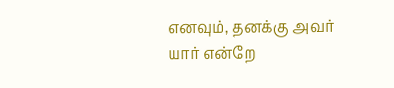எனவும், தனக்கு அவர் யார் என்றே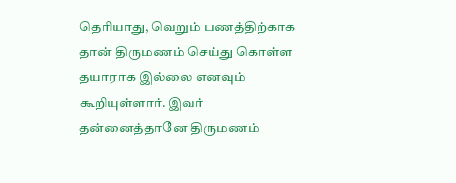தெரியாது, வெறும் பணத்திற்காக தான் திருமணம் செய்து கொள்ள தயாராக இல்லை எனவும் கூறியுள்ளார். இவர் தன்னைத்தானே திருமணம்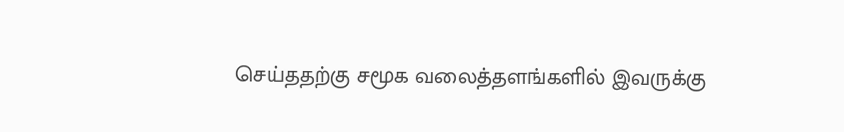செய்ததற்கு சமூக வலைத்தளங்களில் இவருக்கு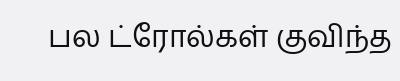பல ட்ரோல்கள் குவிந்த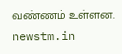வண்ணம் உள்ளன.
newstm.in